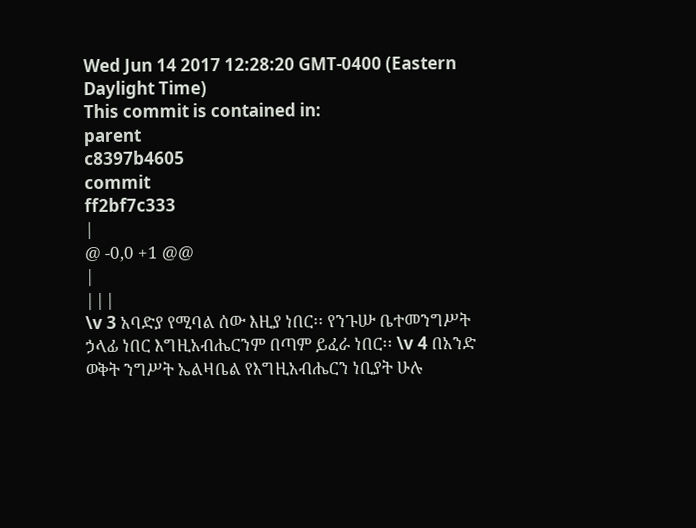Wed Jun 14 2017 12:28:20 GMT-0400 (Eastern Daylight Time)
This commit is contained in:
parent
c8397b4605
commit
ff2bf7c333
|
@ -0,0 +1 @@
|
|||
\v 3 አባድያ የሚባል ሰው እዚያ ነበር፡፡ የንጉሡ ቤተመንግሥት ኃላፊ ነበር እግዚአብሔርንም በጣም ይፈራ ነበር፡፡ \v 4 በአንድ ወቅት ንግሥት ኤልዛቤል የእግዚአብሔርን ነቢያት ሁሉ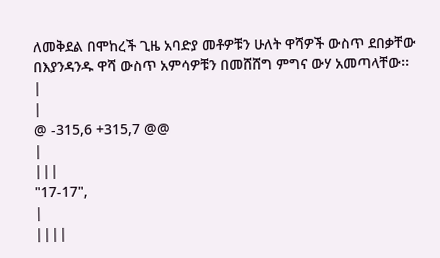ለመቅደል በሞከረች ጊዜ አባድያ መቶዎቹን ሁለት ዋሻዎች ውስጥ ደበቃቸው በእያንዳንዱ ዋሻ ውስጥ አምሳዎቹን በመሸሸግ ምግና ውሃ አመጣላቸው፡፡
|
|
@ -315,6 +315,7 @@
|
|||
"17-17",
|
||||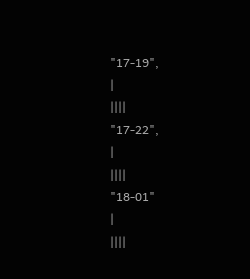"17-19",
|
||||
"17-22",
|
||||
"18-01"
|
||||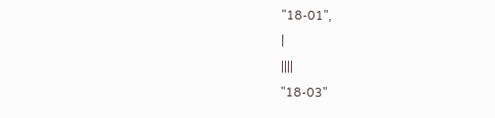"18-01",
|
||||
"18-03"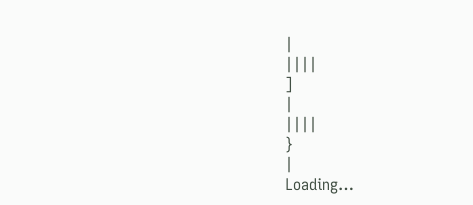|
||||
]
|
||||
}
|
Loading…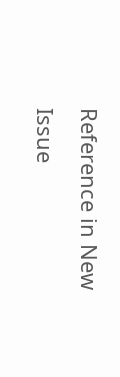Reference in New Issue